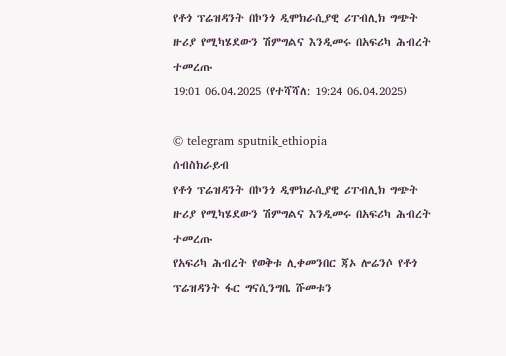የቶጎ ፕሬዝዳንት በኮንጎ ዲሞክራሲያዊ ሪፐብሊክ ግጭት ዙሪያ የሚካሄደውን ሽምግልና እንዲመሩ በአፍሪካ ሕብረት ተመረጡ
19:01 06.04.2025 (የተሻሻለ: 19:24 06.04.2025)

© telegram sputnik_ethiopia
ሰብስክራይብ
የቶጎ ፕሬዝዳንት በኮንጎ ዲሞክራሲያዊ ሪፐብሊክ ግጭት ዙሪያ የሚካሄደውን ሽምግልና እንዲመሩ በአፍሪካ ሕብረት ተመረጡ
የአፍሪካ ሕብረት የወቅቱ ሊቀመንበር ጃኦ ሎሬንሶ የቶጎ ፕሬዝዳንት ፋር ግናሲንግቤ ሹመቱን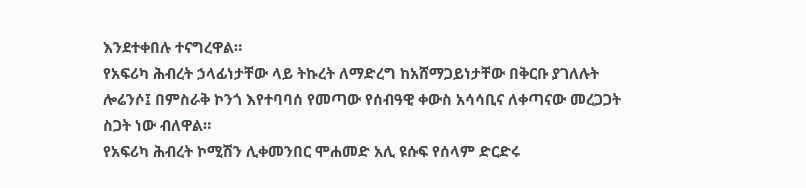እንደተቀበሉ ተናግረዋል።
የአፍሪካ ሕብረት ኃላፊነታቸው ላይ ትኩረት ለማድረግ ከአሸማጋይነታቸው በቅርቡ ያገለሉት ሎሬንሶ፤ በምስራቅ ኮንጎ እየተባባሰ የመጣው የሰብዓዊ ቀውስ አሳሳቢና ለቀጣናው መረጋጋት ስጋት ነው ብለዋል።
የአፍሪካ ሕብረት ኮሚሽን ሊቀመንበር ሞሐመድ አሊ ዩሱፍ የሰላም ድርድሩ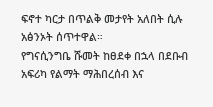ፍኖተ ካርታ በጥልቅ መታየት አለበት ሲሉ አፅንኦት ሰጥተዋል።
የግናሲንግቤ ሹመት ከፀደቀ በኋላ በደቡብ አፍሪካ የልማት ማሕበረሰብ እና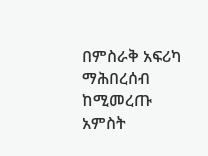በምስራቅ አፍሪካ ማሕበረሰብ ከሚመረጡ አምስት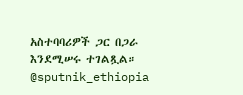አስተባባሪዎች ጋር በጋራ እንደሚሠሩ ተገልጿል።
@sputnik_ethiopia